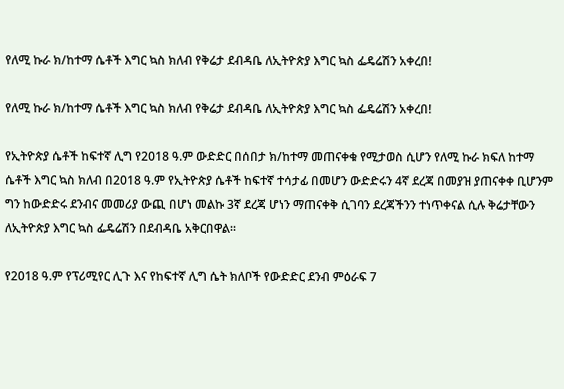የለሚ ኩራ ክ/ከተማ ሴቶች እግር ኳስ ክለብ የቅሬታ ደብዳቤ ለኢትዮጵያ እግር ኳስ ፌዴሬሽን አቀረበ!

የለሚ ኩራ ክ/ከተማ ሴቶች እግር ኳስ ክለብ የቅሬታ ደብዳቤ ለኢትዮጵያ እግር ኳስ ፌዴሬሽን አቀረበ!

የኢትዮጵያ ሴቶች ከፍተኛ ሊግ የ2018 ዓ.ም ውድድር በሰበታ ክ/ከተማ መጠናቀቁ የሚታወስ ሲሆን የለሚ ኩራ ክፍለ ከተማ ሴቶች እግር ኳስ ክለብ በ2018 ዓ.ም የኢትዮጵያ ሴቶች ከፍተኛ ተሳታፊ በመሆን ውድድሩን 4ኛ ደረጃ በመያዝ ያጠናቀቀ ቢሆንም ግን ከውድድሩ ደንብና መመሪያ ውጪ በሆነ መልኩ 3ኛ ደረጃ ሆነን ማጠናቀቅ ሲገባን ደረጃችንን ተነጥቀናል ሲሉ ቅሬታቸውን ለኢትዮጵያ እግር ኳስ ፌዴሬሽን በደብዳቤ አቅርበዋል።

የ2018 ዓ.ም የፕሪሚየር ሊጉ እና የከፍተኛ ሊግ ሴት ክለቦች የውድድር ደንብ ምዕራፍ 7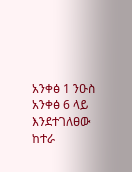አንቀፅ 1 ንዑስ አንቀፅ 6 ላይ እንደተገለፀው ከተራ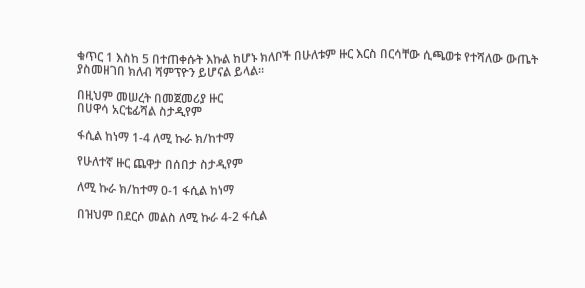ቁጥር 1 እስከ 5 በተጠቀሱት እኩል ከሆኑ ክለቦች በሁለቱም ዙር እርስ በርሳቸው ሲጫወቱ የተሻለው ውጤት ያስመዘገበ ክለብ ሻምፕዮን ይሆናል ይላል።

በዚህም መሠረት በመጀመሪያ ዙር
በሀዋሳ አርቴፊሻል ስታዲየም

ፋሲል ከነማ 1-4 ለሚ ኩራ ክ/ከተማ

የሁለተኛ ዙር ጨዋታ በሰበታ ስታዲየም

ለሚ ኩራ ክ/ከተማ 0-1 ፋሲል ከነማ

በዝህም በደርሶ መልስ ለሚ ኩራ 4-2 ፋሲል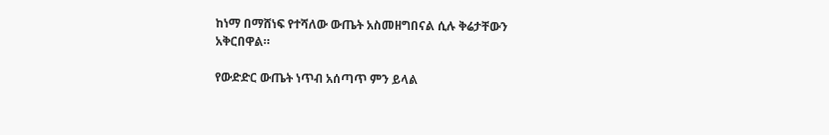ከነማ በማሸነፍ የተሻለው ውጤት አስመዘግበናል ሲሉ ቅሬታቸውን አቅርበዋል።

የውድድር ውጤት ነጥብ አሰጣጥ ምን ይላል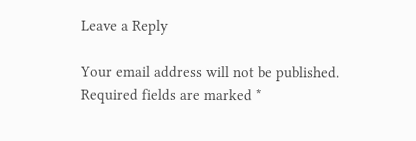Leave a Reply

Your email address will not be published. Required fields are marked *